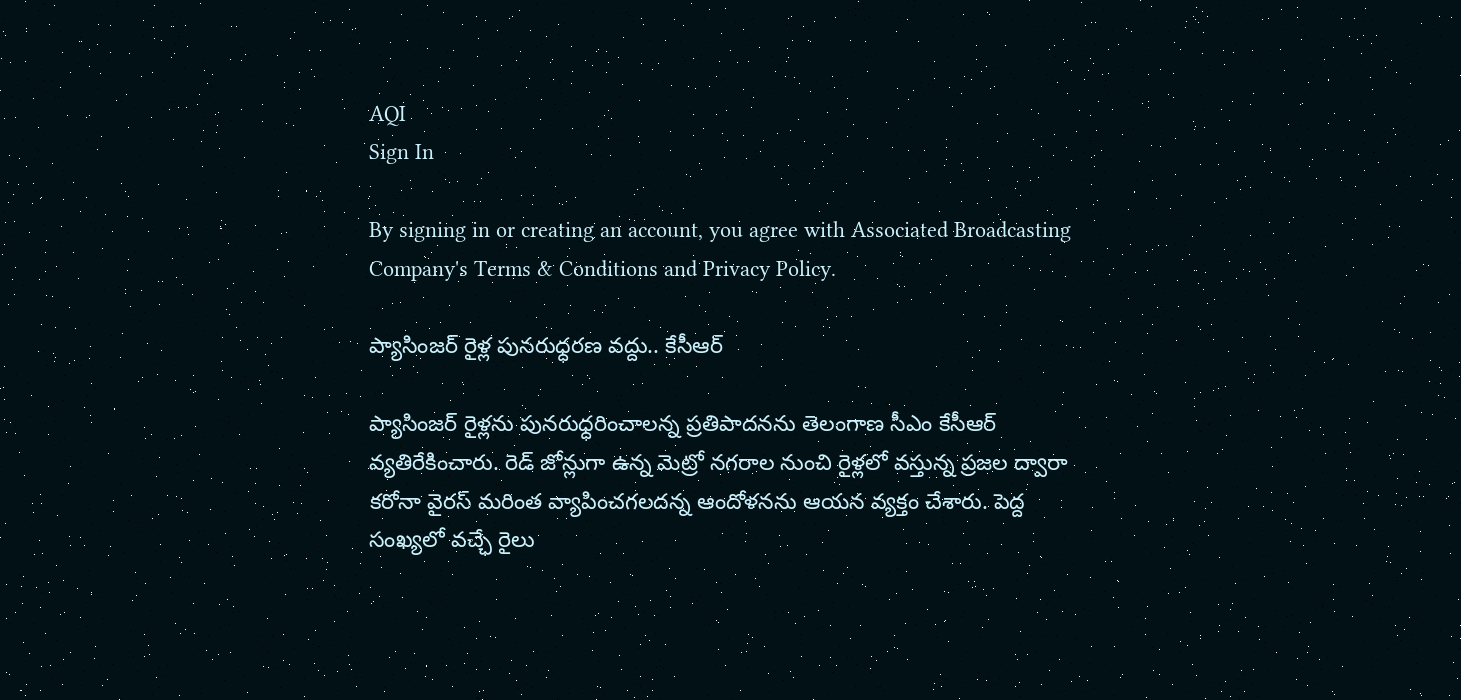AQI
Sign In

By signing in or creating an account, you agree with Associated Broadcasting Company's Terms & Conditions and Privacy Policy.

ప్యాసింజర్ రైళ్ల పునరుధ్ధరణ వద్దు.. కేసీఆర్

ప్యాసింజర్ రైళ్లను పునరుధ్ధరించాలన్న ప్రతిపాదనను తెలంగాణ సీఎం కేసీఆర్ వ్యతిరేకించారు. రెడ్ జోన్లుగా ఉన్న మెట్రో నగరాల నుంచి రైళ్లలో వస్తున్న ప్రజల ద్వారా కరోనా వైరస్ మరింత వ్యాపించగలదన్న ఆందోళనను ఆయన వ్యక్తం చేశారు. పెద్ద సంఖ్యలో వచ్ఛే రైలు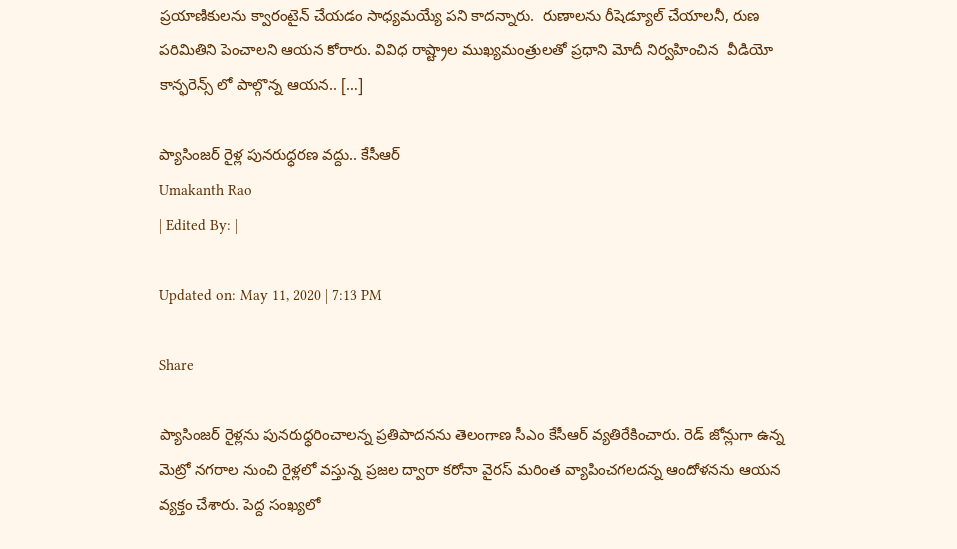ప్రయాణికులను క్వారంటైన్ చేయడం సాధ్యమయ్యే పని కాదన్నారు.  రుణాలను రీషెడ్యూల్ చేయాలనీ, రుణ పరిమితిని పెంచాలని ఆయన కోరారు. వివిధ రాష్ట్రాల ముఖ్యమంత్రులతో ప్రధాని మోదీ నిర్వహించిన  వీడియో కాన్ఫరెన్స్ లో పాల్గొన్న ఆయన.. […]

ప్యాసింజర్ రైళ్ల పునరుధ్ధరణ వద్దు.. కేసీఆర్
Umakanth Rao
| Edited By: |

Updated on: May 11, 2020 | 7:13 PM

Share

ప్యాసింజర్ రైళ్లను పునరుధ్ధరించాలన్న ప్రతిపాదనను తెలంగాణ సీఎం కేసీఆర్ వ్యతిరేకించారు. రెడ్ జోన్లుగా ఉన్న మెట్రో నగరాల నుంచి రైళ్లలో వస్తున్న ప్రజల ద్వారా కరోనా వైరస్ మరింత వ్యాపించగలదన్న ఆందోళనను ఆయన వ్యక్తం చేశారు. పెద్ద సంఖ్యలో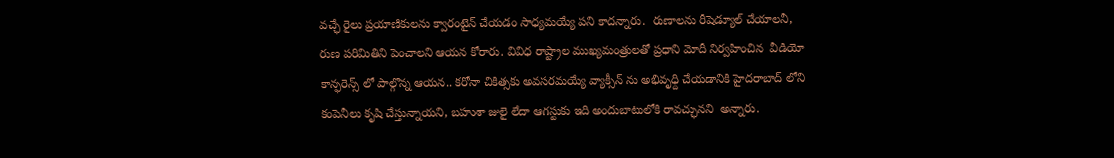వచ్ఛే రైలు ప్రయాణికులను క్వారంటైన్ చేయడం సాధ్యమయ్యే పని కాదన్నారు.  రుణాలను రీషెడ్యూల్ చేయాలనీ, రుణ పరిమితిని పెంచాలని ఆయన కోరారు. వివిధ రాష్ట్రాల ముఖ్యమంత్రులతో ప్రధాని మోదీ నిర్వహించిన  వీడియో కాన్ఫరెన్స్ లో పాల్గొన్న ఆయన.. కరోనా చికిత్సకు అవసరమయ్యే వ్యాక్సీన్ ను అభివృధ్ది చేయడానికి హైదరాబాద్ లోని కంపెనీలు కృషి చేస్తున్నాయని, బహుశా జులై లేదా ఆగస్టుకు ఇది అందుబాటులోకి రావచ్ఛునని  అన్నారు.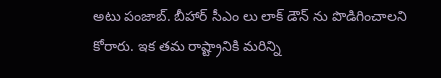అటు పంజాబ్. బీహార్ సీఎం లు లాక్ డౌన్ ను పొడిగించాలని కోరారు. ఇక తమ రాష్ట్రానికి మరిన్ని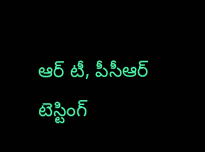ఆర్ టీ, పీసీఆర్ టెస్టింగ్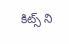కిట్స్ ని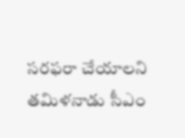సరఫరా చేయాలని  తమిళనాడు సీఎం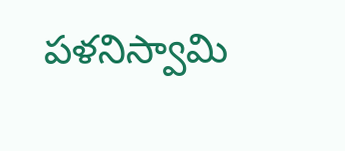పళనిస్వామి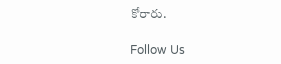కోరారు.

Follow Us